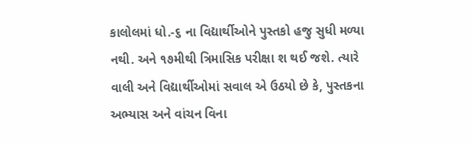કાલોલમાં ધો.-૬ ના વિદ્યાર્થીઓને પુસ્તકો હજુ સુધી મળ્યા નથી. અને ૧૭મીથી ત્રિમાસિક પરીક્ષા શ થઈ જશે. ત્યારે વાલી અને વિદ્યાર્થીઓમાં સવાલ એ ઉઠયો છે કે, પુસ્તકના અભ્યાસ અને વાંચન વિના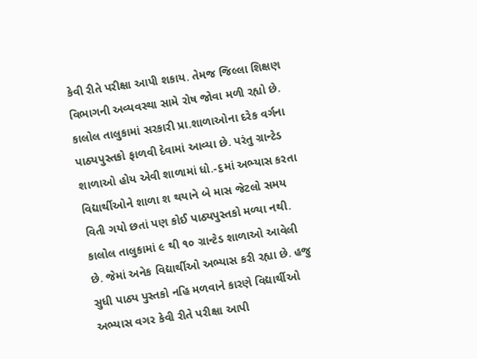કેવી રીતે પરીક્ષા આપી શકાય. તેમજ જિલ્લા શિક્ષણ વિભાગની અવ્યવસ્થા સામે રોષ જોવા મળી રહ્યો છે.
કાલોલ તાલુકામાં સરકારી પ્રા.શાળાઓના દરેક વર્ગના પાઠ્યપુસ્તકો ફાળવી દેવામાં આવ્યા છે. પરંતુ ગ્રાન્ટેડ શાળાઓ હોય એવી શાળામાં ધો.-૬માં અભ્યાસ કરતા વિદ્યાર્થીઓને શાળા શ થયાને બે માસ જેટલો સમય વિતી ગયો છતાં પણ કોઈ પાઠ્યપુસ્તકો મળ્યા નથી. કાલોલ તાલુકામાં ૯ થી ૧૦ ગ્રાન્ટેડ શાળાઓ આવેલી છે. જેમાં અનેક વિદ્યાર્થીઓ અભ્યાસ કરી રહ્યા છે. હજુ સુધી પાઠ્ય પુસ્તકો નહિ મળવાને કારણે વિદ્યાર્થીઓ અભ્યાસ વગર કેવી રીતે પરીક્ષા આપી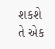શકશે તે એક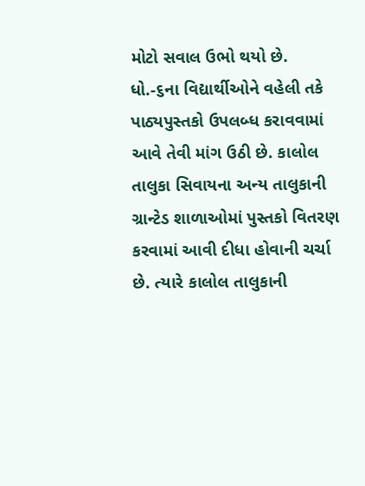મોટો સવાલ ઉભો થયો છે. ધો.-૬ના વિદ્યાર્થીઓને વહેલી તકે પાઠ્યપુસ્તકો ઉપલબ્ધ કરાવવામાં આવે તેવી માંગ ઉઠી છે. કાલોલ તાલુકા સિવાયના અન્ય તાલુકાની ગ્રાન્ટેડ શાળાઓમાં પુસ્તકો વિતરણ કરવામાં આવી દીધા હોવાની ચર્ચા છે. ત્યારે કાલોલ તાલુકાની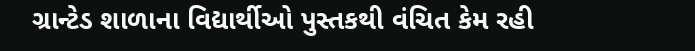ગ્રાન્ટેડ શાળાના વિદ્યાર્થીઓ પુસ્તકથી વંચિત કેમ રહી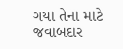ગયા તેના માટે જવાબદાર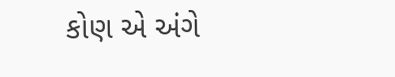કોણ એ અંગે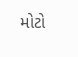મોટો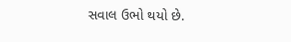સવાલ ઉભો થયો છે.